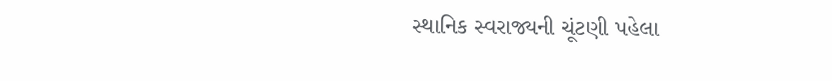સ્થાનિક સ્વરાજ્યની ચૂંટણી પહેલા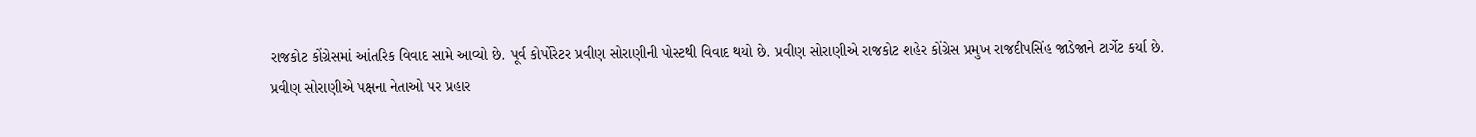રાજકોટ કોંગ્રેસમાં આંતરિક વિવાદ સામે આવ્યો છે. પૂર્વ કોર્પોરેટર પ્રવીણ સોરાણીની પોસ્ટથી વિવાદ થયો છે. પ્રવીણ સોરાણીએ રાજકોટ શહેર કોંગ્રેસ પ્રમુખ રાજદીપસિંહ જાડેજાને ટાર્ગેટ કર્યા છે.
પ્રવીણ સોરાણીએ પક્ષના નેતાઓ પર પ્રહાર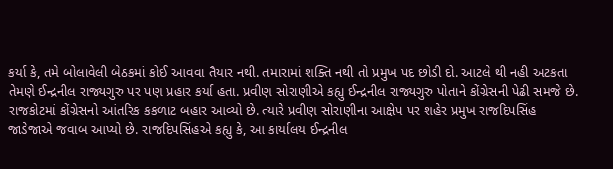કર્યા કે, તમે બોલાવેલી બેઠકમાં કોઈ આવવા તૈયાર નથી. તમારામાં શક્તિ નથી તો પ્રમુખ પદ છોડી દો. આટલે થી નહી અટકતા તેમણે ઈન્દ્રનીલ રાજ્યગુરુ પર પણ પ્રહાર કર્યા હતા. પ્રવીણ સોરાણીએ કહ્યુ ઈન્દ્રનીલ રાજ્યગુરુ પોતાને કોંગ્રેસની પેઢી સમજે છે.
રાજકોટમાં કોંગ્રેસનો આંતરિક કકળાટ બહાર આવ્યો છે. ત્યારે પ્રવીણ સોરાણીના આક્ષેપ પર શહેર પ્રમુખ રાજદિપસિંહ જાડેજાએ જવાબ આપ્યો છે. રાજદિપસિંહએ કહ્યુ કે, આ કાર્યાલય ઈન્દ્રનીલ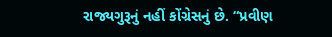રાજ્યગુરૂનું નહીં કોંગ્રેસનું છે. “પ્રવીણ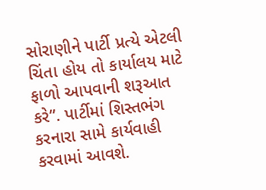સોરાણીને પાર્ટી પ્રત્યે એટલી ચિંતા હોય તો કાર્યાલય માટે ફાળો આપવાની શરૂઆત કરે”. પાર્ટીમાં શિસ્તભંગ કરનારા સામે કાર્યવાહી કરવામાં આવશે.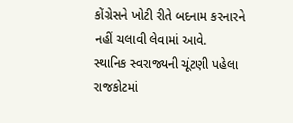કોંગ્રેસને ખોટી રીતે બદનામ કરનારને નહીં ચલાવી લેવામાં આવે.
સ્થાનિક સ્વરાજ્યની ચૂંટણી પહેલા રાજકોટમાં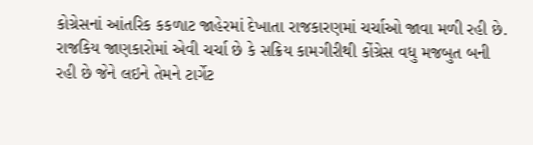કોગ્રેસનાં આંતરિક કકળાટ જાહેરમાં દેખાતા રાજકારણમાં ચર્ચાઓ જાવા મળી રહી છે. રાજકિય જાણકારોમાં એવી ચર્ચા છે કે સક્રિય કામગીરીથી કોંગ્રેસ વધુ મજબુત બની રહી છે જેને લઇને તેમને ટાર્ગેટ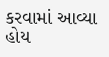કરવામાં આવ્યા હોય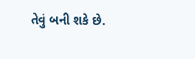તેવું બની શકે છે.